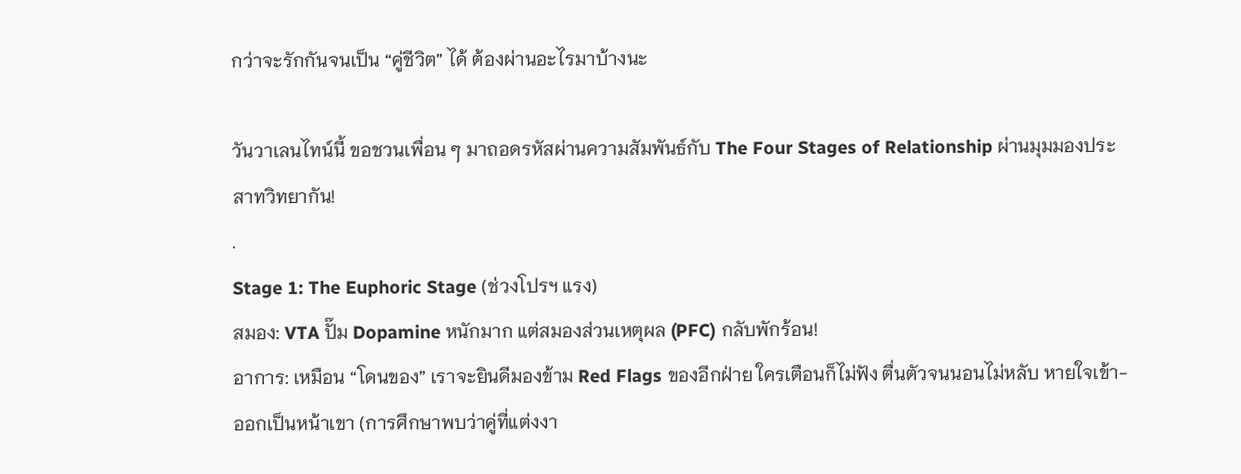กว่าจะรักกันจนเป็น “คู่ชีวิต” ได้ ต้องผ่านอะไรมาบ้างนะ

วันวาเลนไทน์นี้ ขอชวนเพื่อน ๆ มาถอดรหัสผ่านความสัมพันธ์กับ The Four Stages of Relationship ผ่านมุมมองประสาทวิทยากัน!
.
Stage 1: The Euphoric Stage (ช่วงโปรฯ แรง)
สมอง: VTA ปั๊ม Dopamine หนักมาก แต่สมองส่วนเหตุผล (PFC) กลับพักร้อน!
อาการ: เหมือน “โดนของ” เราจะยินดีมองข้าม Red Flags ของอีกฝ่าย ใครเตือนก็ไม่ฟัง ตื่นตัวจนนอนไม่หลับ หายใจเข้า-ออกเป็นหน้าเขา (การศึกษาพบว่าคู่ที่แต่งงา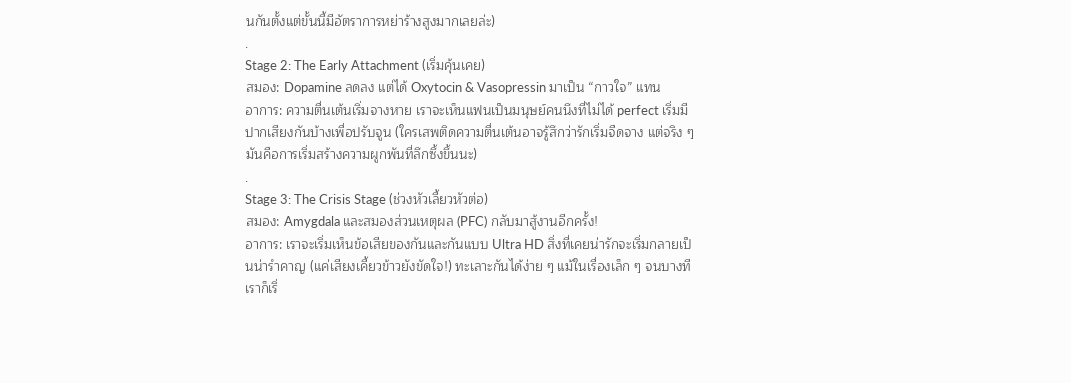นกันตั้งแต่ขั้นนี้มีอัตราการหย่าร้างสูงมากเลยล่ะ)
.
Stage 2: The Early Attachment (เริ่มคุ้นเคย)
สมอง: Dopamine ลดลง แต่ได้ Oxytocin & Vasopressin มาเป็น “กาวใจ” แทน
อาการ: ความตื่นเต้นเริ่มจางหาย เราจะเห็นแฟนเป็นมนุษย์คนนึงที่ไม่ได้ perfect เริ่มมีปากเสียงกันบ้างเพื่อปรับจูน (ใครเสพติดความตื่นเต้นอาจรู้สึกว่ารักเริ่มจืดจาง แต่จริง ๆ มันคือการเริ่มสร้างความผูกพันที่ลึกซึ้งขึ้นนะ)
.
Stage 3: The Crisis Stage (ช่วงหัวเลี้ยวหัวต่อ)
สมอง: Amygdala และสมองส่วนเหตุผล (PFC) กลับมาสู้งานอีกครั้ง!
อาการ: เราจะเริ่มเห็นข้อเสียของกันและกันแบบ Ultra HD สิ่งที่เคยน่ารักจะเริ่มกลายเป็นน่ารำคาญ (แค่เสียงเคี้ยวข้าวยังขัดใจ!) ทะเลาะกันได้ง่าย ๆ แม้ในเรื่องเล็ก ๆ จนบางทีเราก็เริ่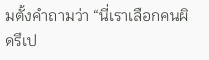มตั้งคำถามว่า “นี่เราเลือกคนผิดรึเป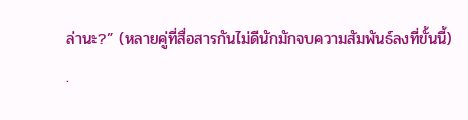ล่านะ?” (หลายคู่ที่สื่อสารกันไม่ดีนักมักจบความสัมพันธ์ลงที่ขั้นนี้)
.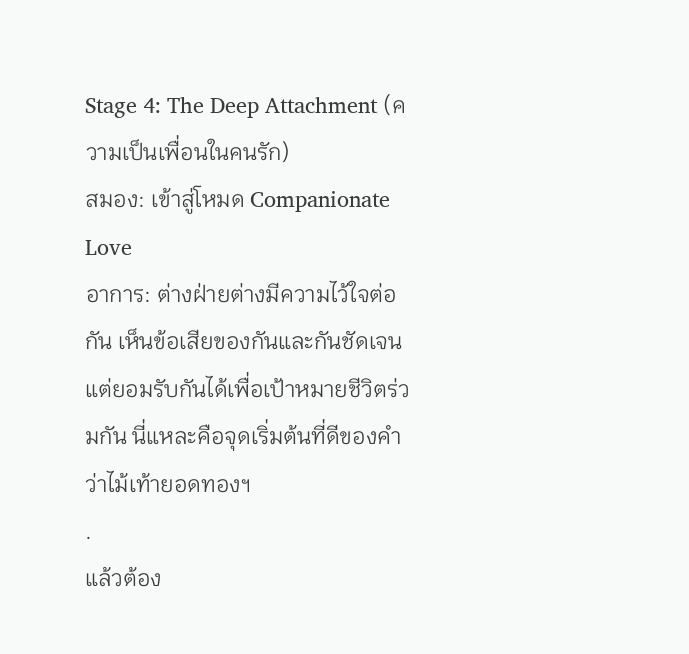Stage 4: The Deep Attachment (ความเป็นเพื่อนในคนรัก)
สมอง: เข้าสู่โหมด Companionate Love
อาการ: ต่างฝ่ายต่างมีความไว้ใจต่อกัน เห็นข้อเสียของกันและกันชัดเจนแต่ยอมรับกันได้เพื่อเป้าหมายชีวิตร่วมกัน นี่แหละคือจุดเริ่มต้นที่ดีของคำว่าไม้เท้ายอดทองฯ
.
แล้วต้อง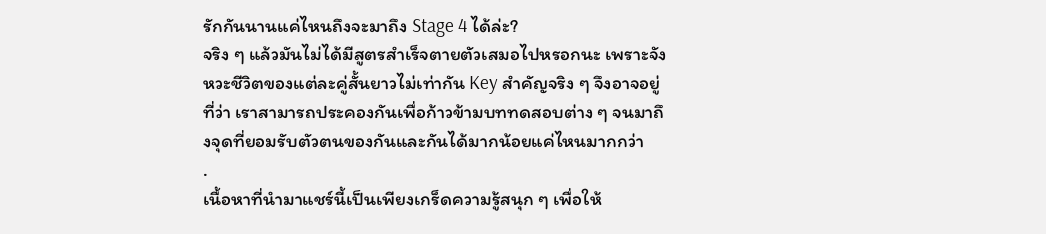รักกันนานแค่ไหนถึงจะมาถึง Stage 4 ได้ล่ะ?
จริง ๆ แล้วมันไม่ได้มีสูตรสำเร็จตายตัวเสมอไปหรอกนะ เพราะจังหวะชีวิตของแต่ละคู่สั้นยาวไม่เท่ากัน Key สำคัญจริง ๆ จึงอาจอยู่ที่ว่า เราสามารถประคองกันเพื่อก้าวข้ามบททดสอบต่าง ๆ จนมาถึงจุดที่ยอมรับตัวตนของกันและกันได้มากน้อยแค่ไหนมากกว่า
.
เนื้อหาที่นำมาแชร์นี้เป็นเพียงเกร็ดความรู้สนุก ๆ เพื่อให้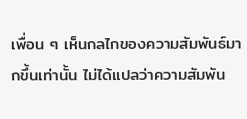เพื่อน ๆ เห็นกลไกของความสัมพันธ์มากขึ้นเท่านั้น ไม่ได้แปลว่าความสัมพัน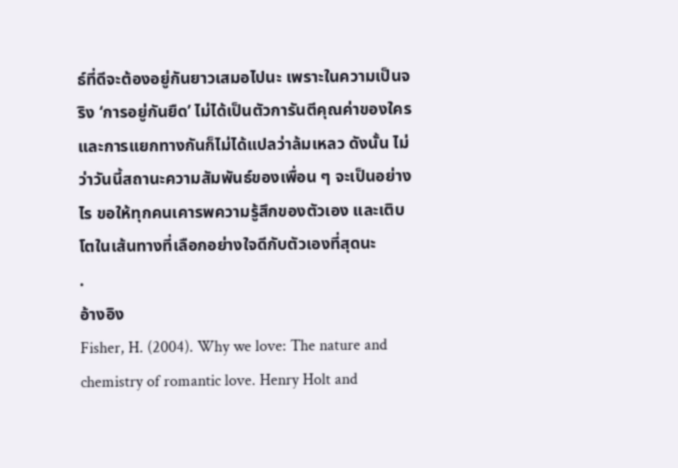ธ์ที่ดีจะต้องอยู่กันยาวเสมอไปนะ เพราะในความเป็นจริง ‘การอยู่กันยืด’ ไม่ได้เป็นตัวการันตีคุณค่าของใคร และการแยกทางกันก็ไม่ได้แปลว่าล้มเหลว ดังนั้น ไม่ว่าวันนี้สถานะความสัมพันธ์ของเพื่อน ๆ จะเป็นอย่างไร ขอให้ทุกคนเคารพความรู้สึกของตัวเอง และเติบโตในเส้นทางที่เลือกอย่างใจดีกับตัวเองที่สุดนะ
.
อ้างอิง
Fisher, H. (2004). Why we love: The nature and chemistry of romantic love. Henry Holt and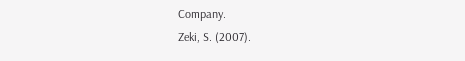Company.
Zeki, S. (2007).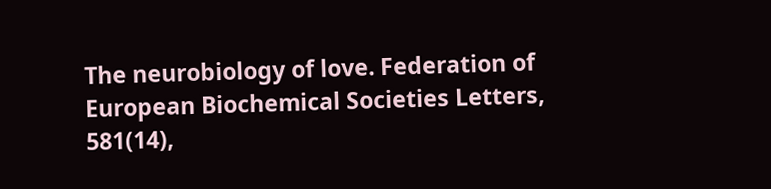The neurobiology of love. Federation of European Biochemical Societies Letters, 581(14),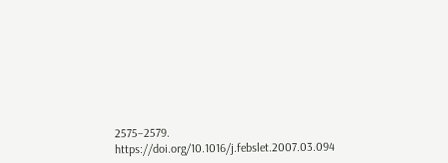2575–2579. https://doi.org/10.1016/j.febslet.2007.03.094